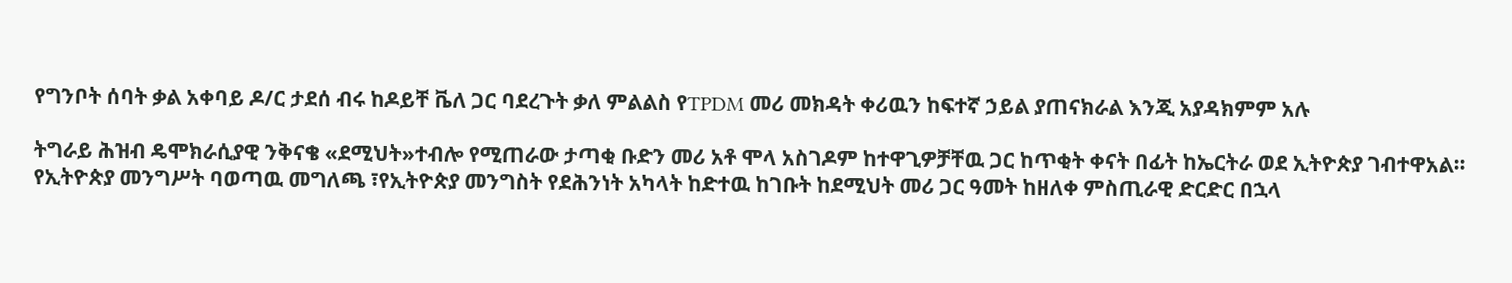የግንቦት ሰባት ቃል አቀባይ ዶ/ር ታደሰ ብሩ ከዶይቸ ቬለ ጋር ባደረጉት ቃለ ምልልስ የTPDM መሪ መክዳት ቀሪዉን ከፍተኛ ኃይል ያጠናክራል እንጂ አያዳክምም አሉ

ትግራይ ሕዝብ ዴሞክራሲያዊ ንቅናቄ «ደሚህት»ተብሎ የሚጠራው ታጣቂ ቡድን መሪ አቶ ሞላ አስገዶም ከተዋጊዎቻቸዉ ጋር ከጥቂት ቀናት በፊት ከኤርትራ ወደ ኢትዮጵያ ገብተዋአል። የኢትዮጵያ መንግሥት ባወጣዉ መግለጫ ፣የኢትዮጵያ መንግስት የደሕንነት አካላት ከድተዉ ከገቡት ከደሚህት መሪ ጋር ዓመት ከዘለቀ ምስጢራዊ ድርድር በኋላ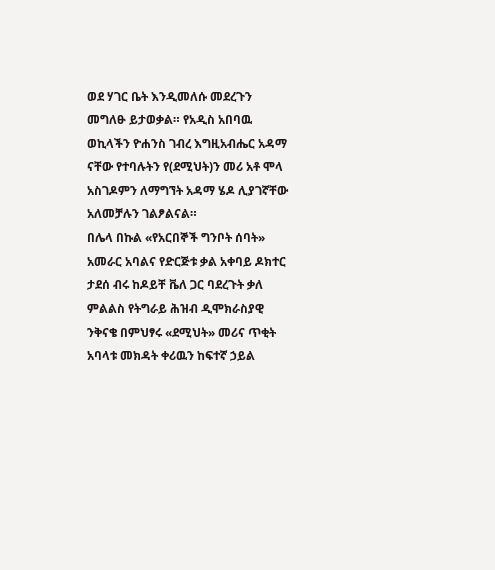ወደ ሃገር ቤት እንዲመለሱ መደረጉን መግለፁ ይታወቃል። የአዲስ አበባዉ ወኪላችን ዮሐንስ ገብረ እግዚአብሔር አዳማ ናቸው የተባሉትን የ(ደሚህት)ን መሪ አቶ ሞላ አስገዶምን ለማግኘት አዳማ ሄዶ ሊያገኛቸው አለመቻሉን ገልፆልናል።
በሌላ በኩል «የአርበኞች ግንቦት ሰባት» አመራር አባልና የድርጅቱ ቃል አቀባይ ዶክተር ታደሰ ብሩ ከዶይቸ ቬለ ጋር ባደረጉት ቃለ ምልልስ የትግራይ ሕዝብ ዲሞክራስያዊ ንቅናቄ በምህፃሩ «ደሚህት» መሪና ጥቂት አባላቱ መክዳት ቀሪዉን ከፍተኛ ኃይል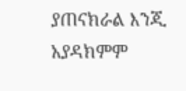ያጠናክራል እንጂ አያዳክምም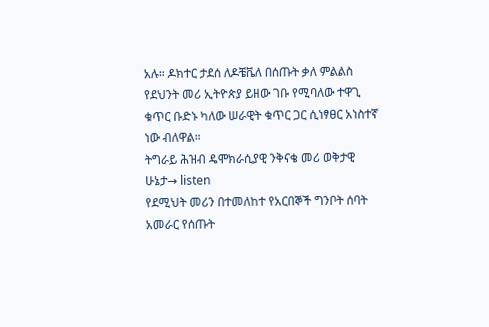አሉ። ዶክተር ታደሰ ለዶቼቬለ በሰጡት ቃለ ምልልስ የደህንት መሪ ኢትዮጵያ ይዘው ገቡ የሚባለው ተዋጊ ቁጥር ቡድኑ ካለው ሠራዊት ቁጥር ጋር ሲነፃፀር አነስተኛ ነው ብለዋል።
ትግራይ ሕዝብ ዴሞክራሲያዊ ንቅናቄ መሪ ወቅታዊ ሁኔታ→ listen
የደሚህት መሪን በተመለከተ የአርበኞች ግንቦት ሰባት አመራር የሰጡት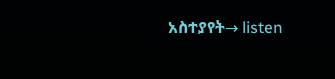አስተያየት→ listen